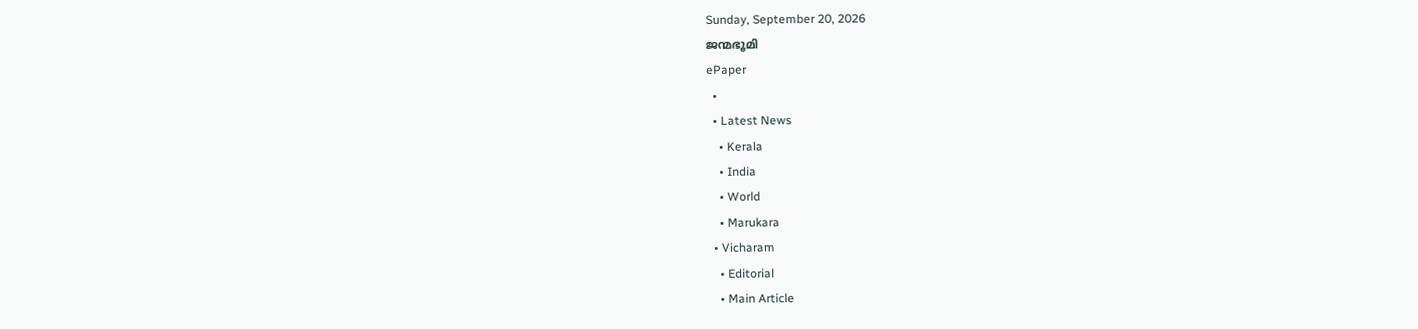Sunday, September 20, 2026
ജന്മഭൂമി
ePaper
  •
  • Latest News
    • Kerala
    • India
    • World
    • Marukara
  • Vicharam
    • Editorial
    • Main Article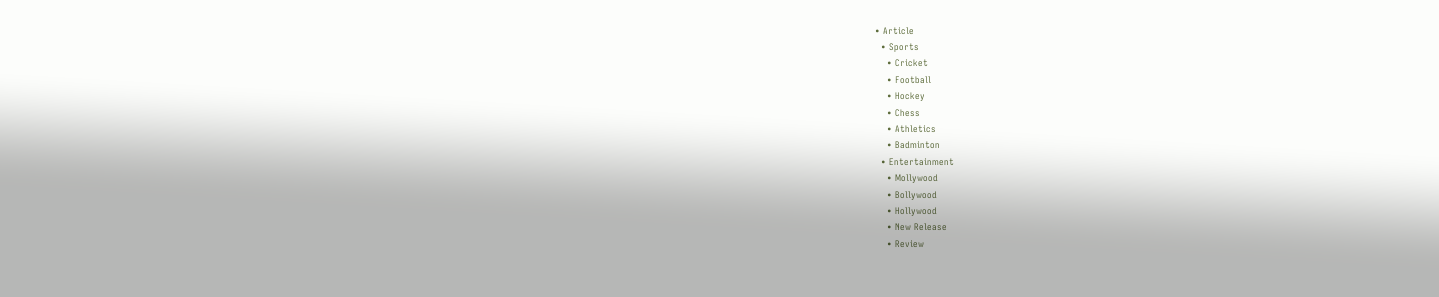• Article
  • Sports
    • Cricket
    • Football
    • Hockey
    • Chess
    • Athletics
    • Badminton
  • Entertainment
    • Mollywood
    • Bollywood
    • Hollywood
    • New Release
    • Review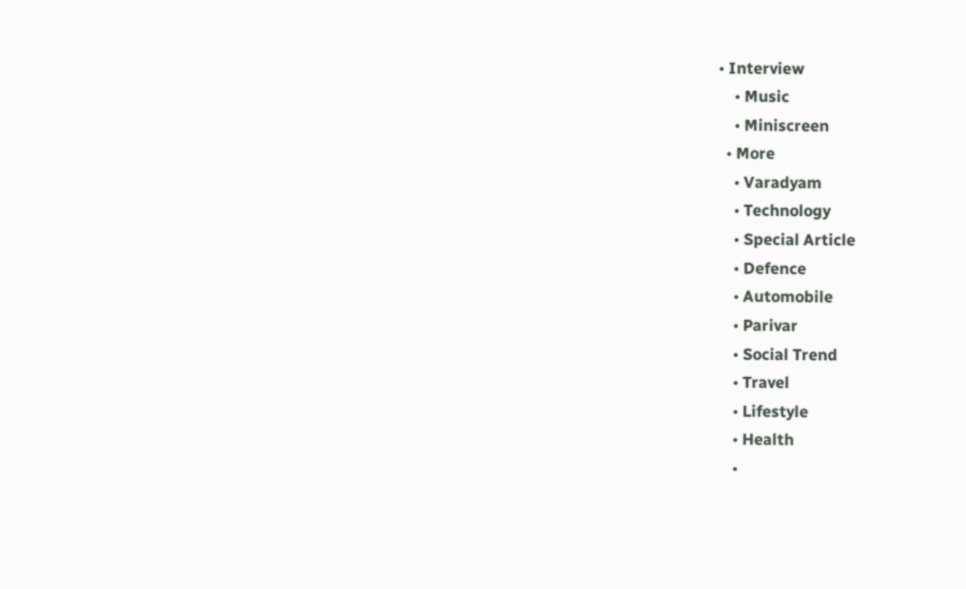• Interview
    • Music
    • Miniscreen
  • More
    • Varadyam
    • Technology
    • Special Article
    • Defence
    • Automobile
    • Parivar
    • Social Trend
    • Travel
    • Lifestyle
    • Health
    •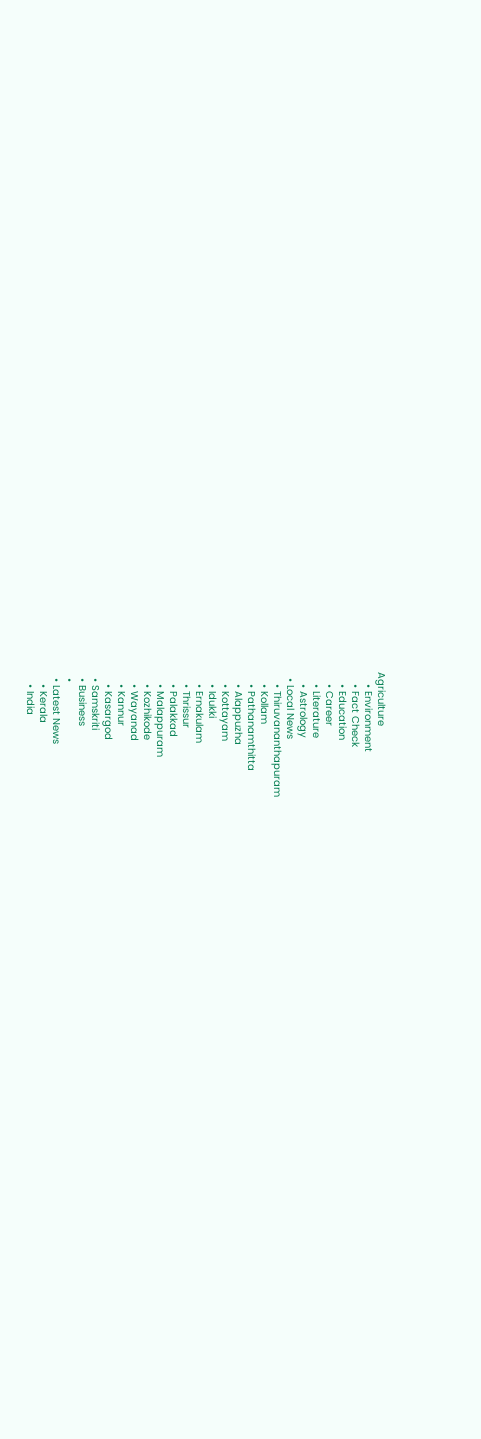Agriculture
    • Environment
    • Fact Check
    • Education
    • Career
    • Literature
    • Astrology
  • Local News
    • Thiruvananthapuram
    • Kollam
    • Pathanamthitta
    • Alappuzha
    • Kottayam
    • Idukki
    • Ernakulam
    • Thrissur
    • Palakkad
    • Malappuram
    • Kozhikode
    • Wayanad
    • Kannur
    • Kasargod
  • Samskriti
  • Business
  •
  • Latest News
    • Kerala
    • India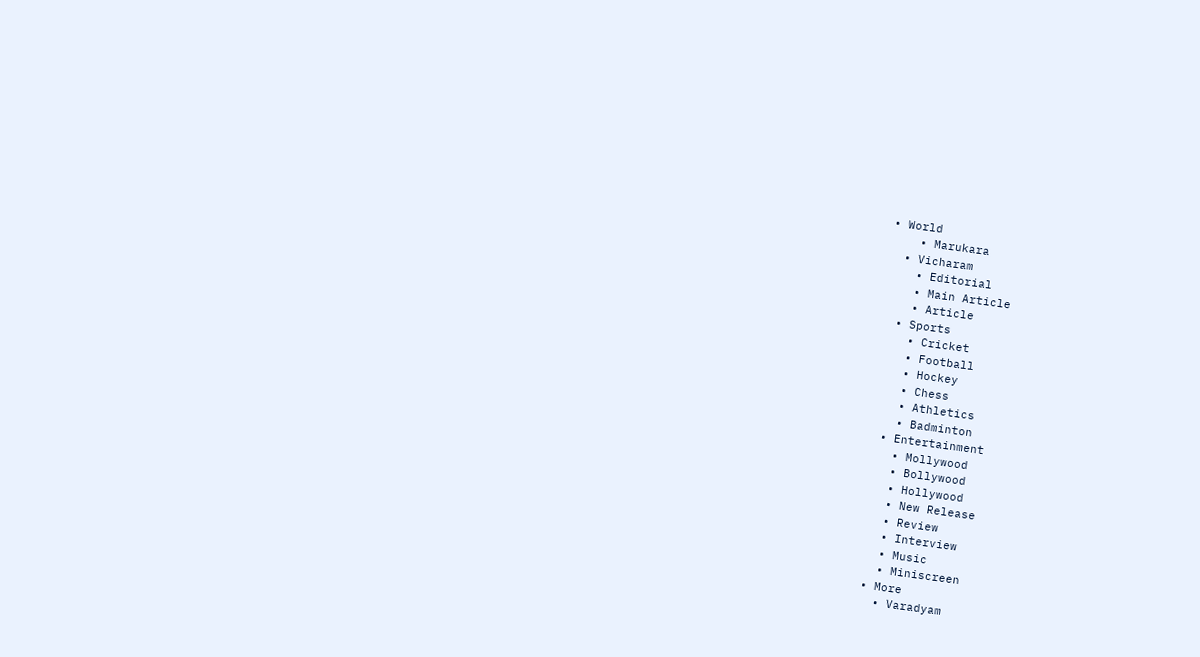• World
    • Marukara
  • Vicharam
    • Editorial
    • Main Article
    • Article
  • Sports
    • Cricket
    • Football
    • Hockey
    • Chess
    • Athletics
    • Badminton
  • Entertainment
    • Mollywood
    • Bollywood
    • Hollywood
    • New Release
    • Review
    • Interview
    • Music
    • Miniscreen
  • More
    • Varadyam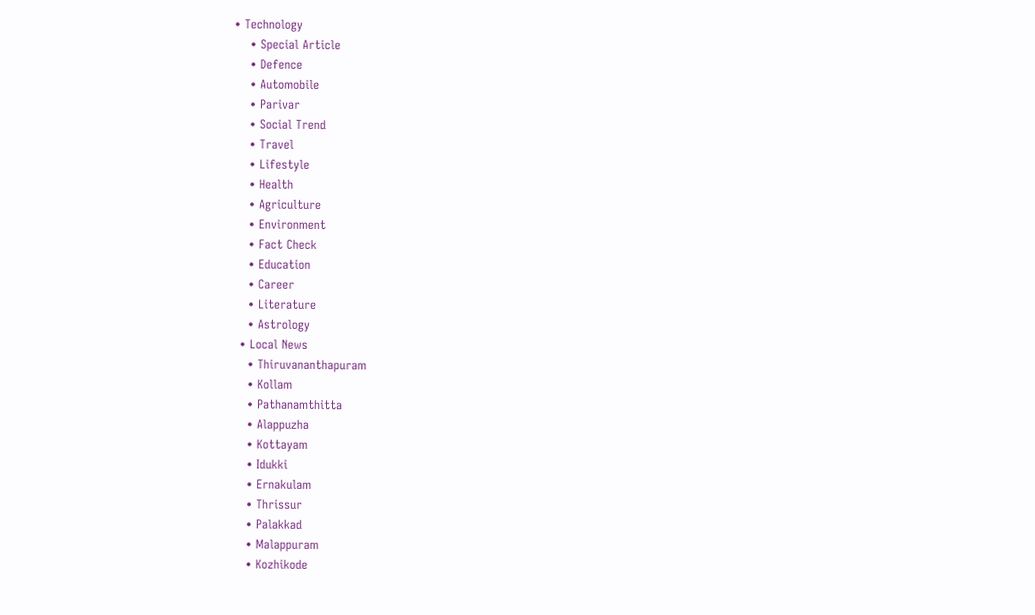• Technology
    • Special Article
    • Defence
    • Automobile
    • Parivar
    • Social Trend
    • Travel
    • Lifestyle
    • Health
    • Agriculture
    • Environment
    • Fact Check
    • Education
    • Career
    • Literature
    • Astrology
  • Local News
    • Thiruvananthapuram
    • Kollam
    • Pathanamthitta
    • Alappuzha
    • Kottayam
    • Idukki
    • Ernakulam
    • Thrissur
    • Palakkad
    • Malappuram
    • Kozhikode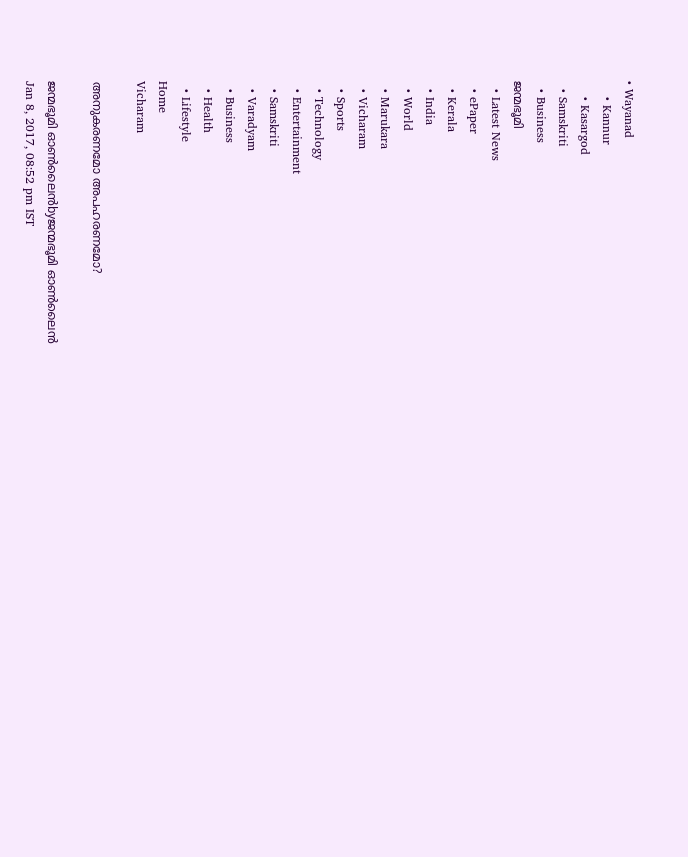• Wayanad
    • Kannur
    • Kasargod
  • Samskriti
  • Business
ജന്മഭൂമി
  • Latest News
  • ePaper
  • Kerala
  • India
  • World
  • Marukara
  • Vicharam
  • Sports
  • Technology
  • Entertainment
  • Samskriti
  • Varadyam
  • Business
  • Health
  • Lifestyle
Home
Vicharam

അനുകരണമോ അപഹരണമോ?

ജന്മഭൂമി ഓണ്‍ലൈന്‍byജന്മഭൂമി ഓണ്‍ലൈന്‍
Jan 8, 2017, 08:52 pm IST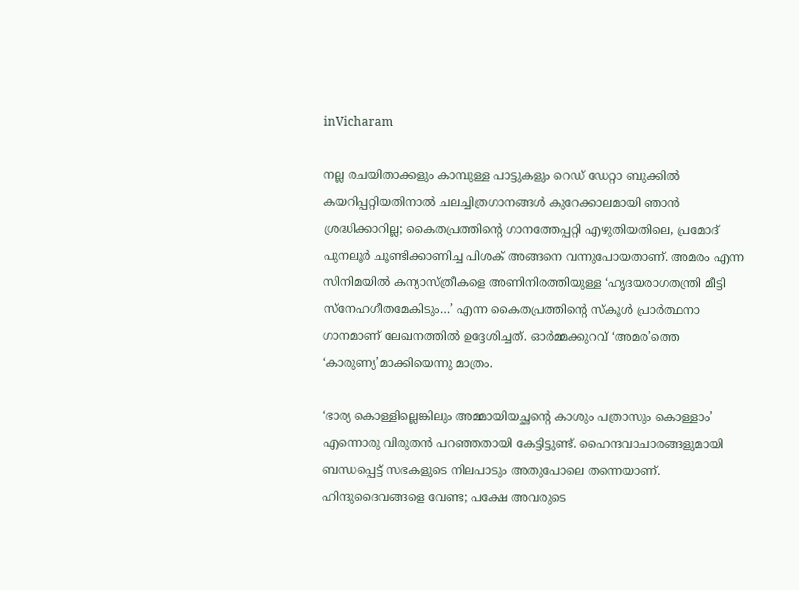inVicharam

നല്ല രചയിതാക്കളും കാമ്പുള്ള പാട്ടുകളും റെഡ് ഡേറ്റാ ബുക്കില്‍ കയറിപ്പറ്റിയതിനാല്‍ ചലച്ചിത്രഗാനങ്ങള്‍ കുറേക്കാലമായി ഞാന്‍ ശ്രദ്ധിക്കാറില്ല; കൈതപ്രത്തിന്റെ ഗാനത്തേപ്പറ്റി എഴുതിയതിലെ, പ്രമോദ് പുനലൂര്‍ ചൂണ്ടിക്കാണിച്ച പിശക് അങ്ങനെ വന്നുപോയതാണ്. അമരം എന്ന സിനിമയില്‍ കന്യാസ്ത്രീകളെ അണിനിരത്തിയുള്ള ‘ഹൃദയരാഗതന്ത്രി മീട്ടി സ്‌നേഹഗീതമേകിടും…’ എന്ന കൈതപ്രത്തിന്റെ സ്‌കൂള്‍ പ്രാര്‍ത്ഥനാ ഗാനമാണ് ലേഖനത്തില്‍ ഉദ്ദേശിച്ചത്. ഓര്‍മ്മക്കുറവ് ‘അമര’ത്തെ ‘കാരുണ്യ’മാക്കിയെന്നു മാത്രം.

‘ഭാര്യ കൊള്ളില്ലെങ്കിലും അമ്മായിയച്ഛന്റെ കാശും പത്രാസും കൊള്ളാം’ എന്നൊരു വിരുതന്‍ പറഞ്ഞതായി കേട്ടിട്ടുണ്ട്. ഹൈന്ദവാചാരങ്ങളുമായി ബന്ധപ്പെട്ട് സഭകളുടെ നിലപാടും അതുപോലെ തന്നെയാണ്. ഹിന്ദുദൈവങ്ങളെ വേണ്ട; പക്ഷേ അവരുടെ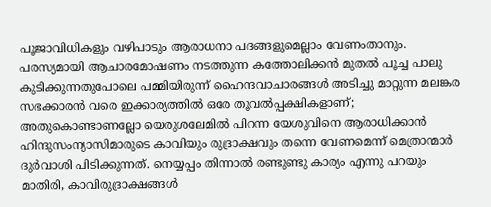പൂജാവിധികളും വഴിപാടും ആരാധനാ പദങ്ങളുമെല്ലാം വേണംതാനും. പരസ്യമായി ആചാരമോഷണം നടത്തുന്ന കത്തോലിക്കന്‍ മുതല്‍ പൂച്ച പാലു കുടിക്കുന്നതുപോലെ പമ്മിയിരുന്ന് ഹൈന്ദവാചാരങ്ങള്‍ അടിച്ചു മാറ്റുന്ന മലങ്കര സഭക്കാരന്‍ വരെ ഇക്കാര്യത്തില്‍ ഒരേ തൂവല്‍പ്പക്ഷികളാണ്; അതുകൊണ്ടാണല്ലോ യെരുശലേമില്‍ പിറന്ന യേശുവിനെ ആരാധിക്കാന്‍ ഹിന്ദുസംന്യാസിമാരുടെ കാവിയും രുദ്രാക്ഷവും തന്നെ വേണമെന്ന് മെത്രാന്മാര്‍ ദുര്‍വാശി പിടിക്കുന്നത്. നെയ്യപ്പം തിന്നാല്‍ രണ്ടുണ്ടു കാര്യം എന്നു പറയും മാതിരി, കാവിരുദ്രാക്ഷങ്ങള്‍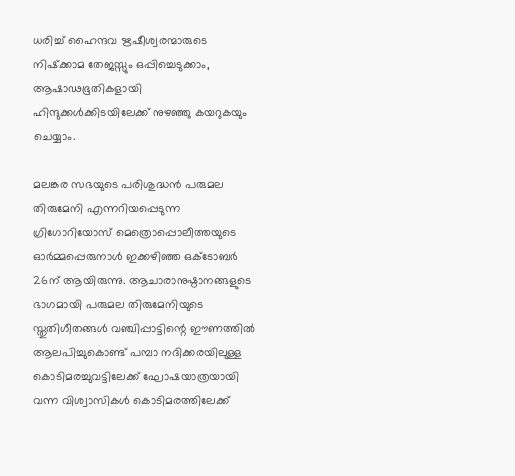ധരിച്ച് ഹൈന്ദവ ഋഷീശ്വരന്മാരുടെ നിഷ്‌ക്കാമ തേജസ്സും ഒപ്പിച്ചെടുക്കാം, ആഷാഢഭൂതികളായി ഹിന്ദുക്കള്‍ക്കിടയിലേക്ക് നുഴഞ്ഞു കയറുകയും ചെയ്യാം.

മലങ്കര സഭയുടെ പരിശുദ്ധന്‍ പരുമല തിരുമേനി എന്നറിയപ്പെടുന്ന ഗ്രിഗോറിയോസ് മെത്രൊപ്പൊലീത്തയുടെ ഓര്‍മ്മപ്പെരുനാള്‍ ഇക്കഴിഞ്ഞ ഒക്ടോബര്‍ 26ന് ആയിരുന്നു. ആചാരാനുഷ്ഠാനങ്ങളുടെ ഭാഗമായി പരുമല തിരുമേനിയുടെ സ്തുതിഗീതങ്ങള്‍ വഞ്ചിപ്പാട്ടിന്റെ ഈണത്തില്‍ ആലപിച്ചുകൊണ്ട് പമ്പാ നദിക്കരയിലുള്ള കൊടിമരച്ചുവട്ടിലേക്ക് ഘോഷയാത്രയായി വന്ന വിശ്വാസികള്‍ കൊടിമരത്തിലേക്ക്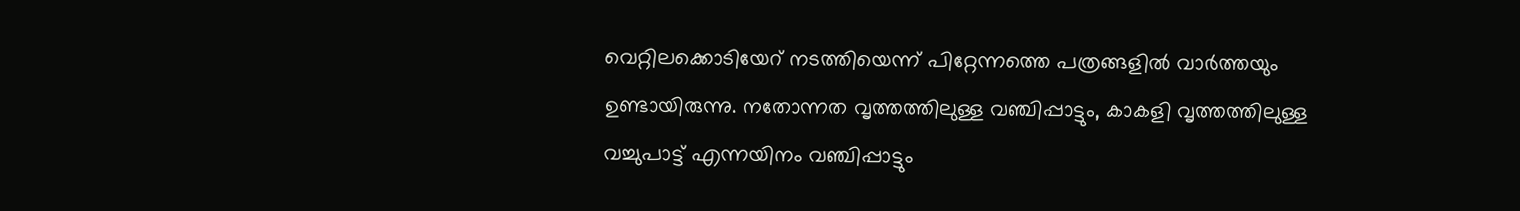വെറ്റിലക്കൊടിയേറ് നടത്തിയെന്ന് പിറ്റേന്നത്തെ പത്രങ്ങളില്‍ വാര്‍ത്തയും ഉണ്ടായിരുന്നു. നതോന്നത വൃത്തത്തിലുള്ള വഞ്ചിപ്പാട്ടും, കാകളി വൃത്തത്തിലുള്ള വച്ചുപാട്ട് എന്നയിനം വഞ്ചിപ്പാട്ടും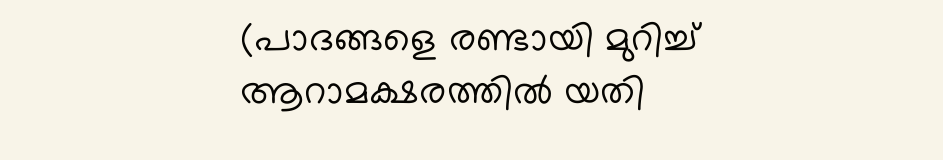(പാദങ്ങളെ രണ്ടായി മുറിച്ച് ആറാമക്ഷരത്തില്‍ യതി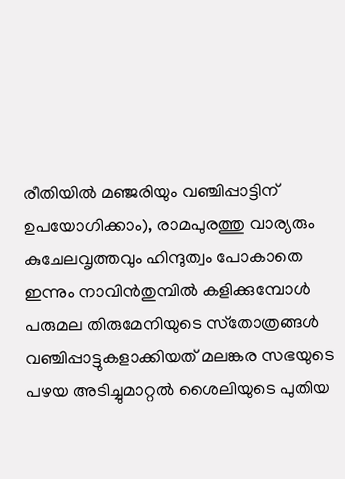രീതിയില്‍ മഞ്ജരിയും വഞ്ചിപ്പാട്ടിന് ഉപയോഗിക്കാം), രാമപുരത്തു വാര്യരും കുചേലവൃത്തവും ഹിന്ദുത്വം പോകാതെ ഇന്നും നാവിന്‍തുമ്പില്‍ കളിക്കുമ്പോള്‍ പരുമല തിരുമേനിയുടെ സ്‌തോത്രങ്ങള്‍ വഞ്ചിപ്പാട്ടുകളാക്കിയത് മലങ്കര സഭയുടെ പഴയ അടിച്ചുമാറ്റല്‍ ശൈലിയുടെ പുതിയ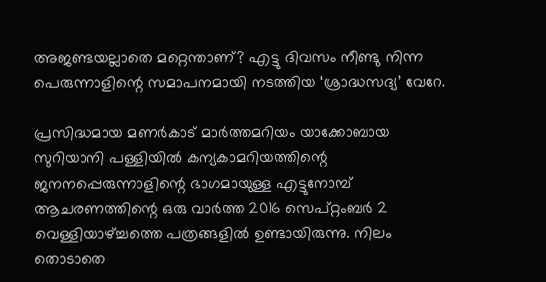അജണ്ടയല്ലാതെ മറ്റെന്താണ്? എട്ടു ദിവസം നീണ്ടു നിന്ന പെരുന്നാളിന്റെ സമാപനമായി നടത്തിയ ‘ശ്രാദ്ധസദ്യ’ വേറേ.

പ്രസിദ്ധമായ മണര്‍കാട് മാര്‍ത്തമറിയം യാക്കോബായ സുറിയാനി പള്ളിയില്‍ കന്യകാമറിയത്തിന്റെ ജനനപ്പെരുന്നാളിന്റെ ഭാഗമായുള്ള എട്ടുനോമ്പ് ആചരണത്തിന്റെ ഒരു വാര്‍ത്ത 2016 സെപ്റ്റംബര്‍ 2 വെള്ളിയാഴ്‌ച്ചത്തെ പത്രങ്ങളില്‍ ഉണ്ടായിരുന്നു. നിലം തൊടാതെ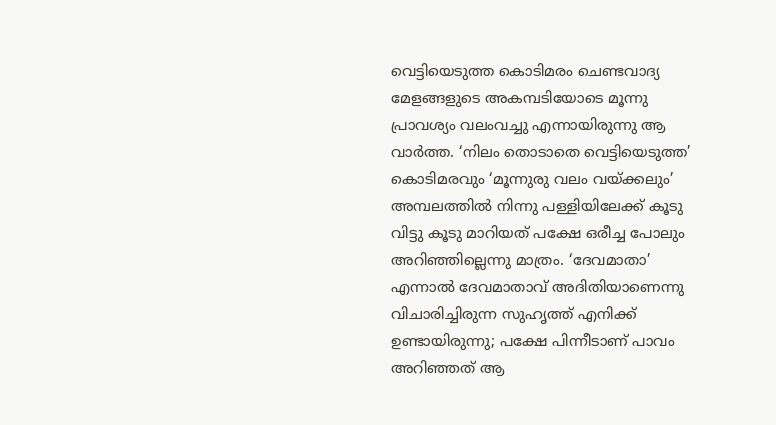വെട്ടിയെടുത്ത കൊടിമരം ചെണ്ടവാദ്യ മേളങ്ങളുടെ അകമ്പടിയോടെ മൂന്നു പ്രാവശ്യം വലംവച്ചു എന്നായിരുന്നു ആ വാര്‍ത്ത. ‘നിലം തൊടാതെ വെട്ടിയെടുത്ത’ കൊടിമരവും ‘മൂന്നുരു വലം വയ്‌ക്കലും’ അമ്പലത്തില്‍ നിന്നു പള്ളിയിലേക്ക് കൂടു വിട്ടു കൂടു മാറിയത് പക്ഷേ ഒരീച്ച പോലും അറിഞ്ഞില്ലെന്നു മാത്രം. ‘ദേവമാതാ’ എന്നാല്‍ ദേവമാതാവ് അദിതിയാണെന്നു വിചാരിച്ചിരുന്ന സുഹൃത്ത് എനിക്ക് ഉണ്ടായിരുന്നു; പക്ഷേ പിന്നീടാണ് പാവം അറിഞ്ഞത് ആ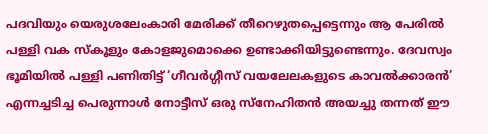പദവിയും യെരുശലേംകാരി മേരിക്ക് തീറെഴുതപ്പെട്ടെന്നും ആ പേരില്‍ പള്ളി വക സ്‌കൂളും കോളജുമൊക്കെ ഉണ്ടാക്കിയിട്ടുണ്ടെന്നും. ദേവസ്വം ഭൂമിയില്‍ പള്ളി പണിതിട്ട് ‘ഗീവര്‍ഗ്ഗീസ് വയലേലകളുടെ കാവല്‍ക്കാരന്‍’ എന്നച്ചടിച്ച പെരുന്നാള്‍ നോട്ടീസ് ഒരു സ്‌നേഹിതന്‍ അയച്ചു തന്നത് ഈ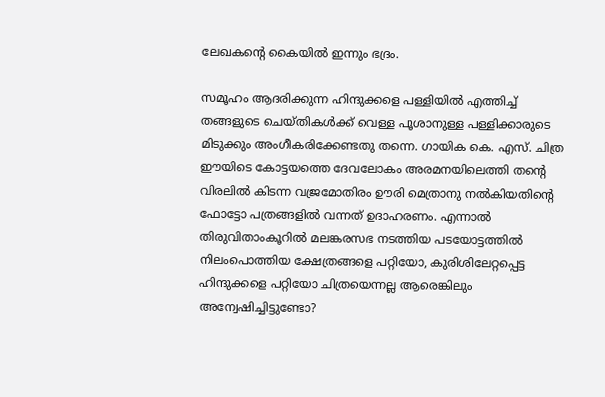ലേഖകന്റെ കൈയില്‍ ഇന്നും ഭദ്രം.

സമൂഹം ആദരിക്കുന്ന ഹിന്ദുക്കളെ പള്ളിയില്‍ എത്തിച്ച് തങ്ങളുടെ ചെയ്തികള്‍ക്ക് വെള്ള പൂശാനുള്ള പള്ളിക്കാരുടെ മിടുക്കും അംഗീകരിക്കേണ്ടതു തന്നെ. ഗായിക കെ. എസ്. ചിത്ര ഈയിടെ കോട്ടയത്തെ ദേവലോകം അരമനയിലെത്തി തന്റെ വിരലില്‍ കിടന്ന വജ്രമോതിരം ഊരി മെത്രാനു നല്‍കിയതിന്റെ ഫോട്ടോ പത്രങ്ങളില്‍ വന്നത് ഉദാഹരണം. എന്നാല്‍ തിരുവിതാംകൂറില്‍ മലങ്കരസഭ നടത്തിയ പടയോട്ടത്തില്‍ നിലംപൊത്തിയ ക്ഷേത്രങ്ങളെ പറ്റിയോ, കുരിശിലേറ്റപ്പെട്ട ഹിന്ദുക്കളെ പറ്റിയോ ചിത്രയെന്നല്ല ആരെങ്കിലും അന്വേഷിച്ചിട്ടുണ്ടോ?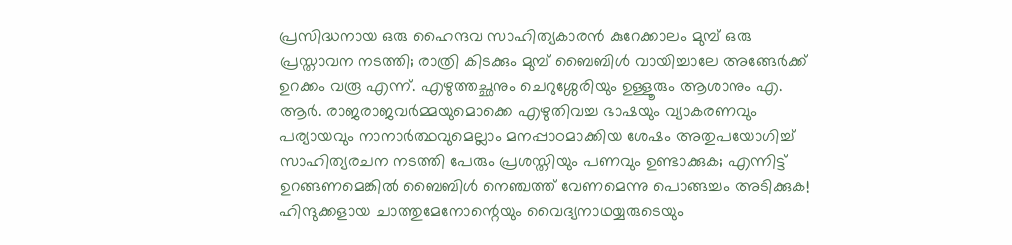പ്രസിദ്ധനായ ഒരു ഹൈന്ദവ സാഹിത്യകാരന്‍ കുറേക്കാലം മുമ്പ് ഒരു പ്രസ്താവന നടത്തി; രാത്രി കിടക്കും മുമ്പ് ബൈബിള്‍ വായിച്ചാലേ അങ്ങേര്‍ക്ക് ഉറക്കം വരൂ എന്ന്. എഴുത്തച്ഛനും ചെറുശ്ശേരിയും ഉള്ളൂരും ആശാനും എ. ആര്‍. രാജരാജവര്‍മ്മയുമൊക്കെ എഴുതിവച്ച ഭാഷയും വ്യാകരണവും പര്യായവും നാനാര്‍ത്ഥവുമെല്ലാം മനപ്പാഠമാക്കിയ ശേഷം അതുപയോഗിച്ച് സാഹിത്യരചന നടത്തി പേരും പ്രശസ്തിയും പണവും ഉണ്ടാക്കുക; എന്നിട്ട് ഉറങ്ങണമെങ്കില്‍ ബൈബിള്‍ നെഞ്ചത്ത് വേണമെന്നു പൊങ്ങച്ചം അടിക്കുക! ഹിന്ദുക്കളായ ചാത്തുമേനോന്റെയും വൈദ്യനാഥയ്യരുടെയും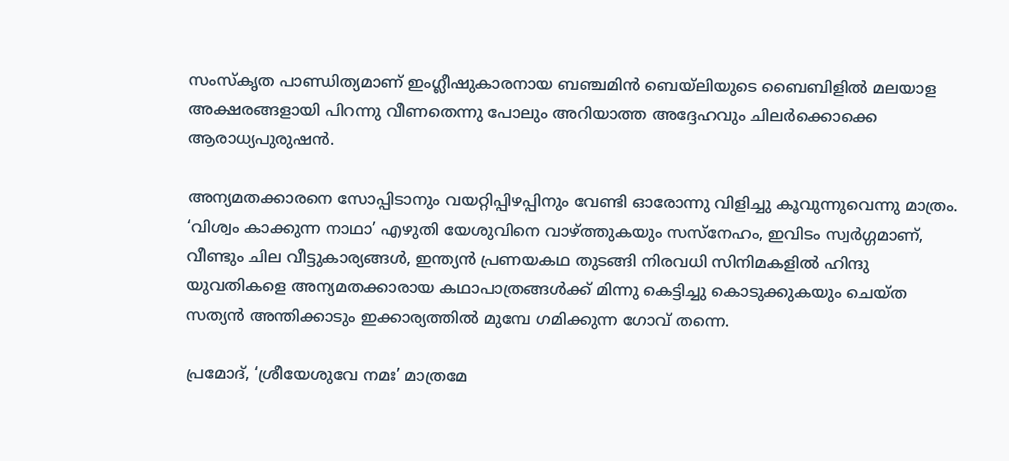സംസ്‌കൃത പാണ്ഡിത്യമാണ് ഇംഗ്ലീഷുകാരനായ ബഞ്ചമിന്‍ ബെയ്‌ലിയുടെ ബൈബിളില്‍ മലയാള അക്ഷരങ്ങളായി പിറന്നു വീണതെന്നു പോലും അറിയാത്ത അദ്ദേഹവും ചിലര്‍ക്കൊക്കെ ആരാധ്യപുരുഷന്‍.

അന്യമതക്കാരനെ സോപ്പിടാനും വയറ്റിപ്പിഴപ്പിനും വേണ്ടി ഓരോന്നു വിളിച്ചു കൂവുന്നുവെന്നു മാത്രം. ‘വിശ്വം കാക്കുന്ന നാഥാ’ എഴുതി യേശുവിനെ വാഴ്‌ത്തുകയും സസ്‌നേഹം, ഇവിടം സ്വര്‍ഗ്ഗമാണ്, വീണ്ടും ചില വീട്ടുകാര്യങ്ങള്‍, ഇന്ത്യന്‍ പ്രണയകഥ തുടങ്ങി നിരവധി സിനിമകളില്‍ ഹിന്ദു യുവതികളെ അന്യമതക്കാരായ കഥാപാത്രങ്ങള്‍ക്ക് മിന്നു കെട്ടിച്ചു കൊടുക്കുകയും ചെയ്ത സത്യന്‍ അന്തിക്കാടും ഇക്കാര്യത്തില്‍ മുമ്പേ ഗമിക്കുന്ന ഗോവ് തന്നെ.

പ്രമോദ്, ‘ശ്രീയേശുവേ നമഃ’ മാത്രമേ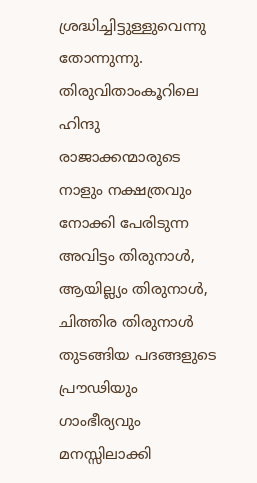ശ്രദ്ധിച്ചിട്ടുള്ളുവെന്നു തോന്നുന്നു. തിരുവിതാംകൂറിലെ ഹിന്ദു രാജാക്കന്മാരുടെ നാളും നക്ഷത്രവും നോക്കി പേരിടുന്ന അവിട്ടം തിരുനാള്‍, ആയില്ല്യം തിരുനാള്‍, ചിത്തിര തിരുനാള്‍ തുടങ്ങിയ പദങ്ങളുടെ പ്രൗഢിയും ഗാംഭീര്യവും മനസ്സിലാക്കി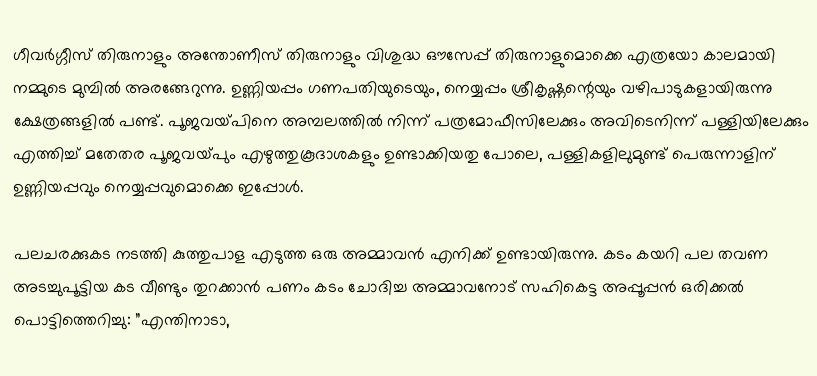ഗീവര്‍ഗ്ഗീസ് തിരുനാളും അന്തോണീസ് തിരുനാളും വിശുദ്ധ ഔസേപ്പ് തിരുനാളുമൊക്കെ എത്രയോ കാലമായി നമ്മുടെ മുമ്പില്‍ അരങ്ങേറുന്നു. ഉണ്ണിയപ്പം ഗണപതിയുടെയും, നെയ്യപ്പം ശ്രീകൃഷ്ണന്റെയും വഴിപാടുകളായിരുന്നു ക്ഷേത്രങ്ങളില്‍ പണ്ട്. പൂജവയ്‌പിനെ അമ്പലത്തില്‍ നിന്ന് പത്രമോഫീസിലേക്കും അവിടെനിന്ന് പള്ളിയിലേക്കും എത്തിച്ച് മതേതര പൂജവയ്‌പും എഴുത്തുകൂദാശകളും ഉണ്ടാക്കിയതു പോലെ, പള്ളികളിലുമുണ്ട് പെരുന്നാളിന് ഉണ്ണിയപ്പവും നെയ്യപ്പവുമൊക്കെ ഇപ്പോള്‍.

പലചരക്കുകട നടത്തി കുത്തുപാള എടുത്ത ഒരു അമ്മാവന്‍ എനിക്ക് ഉണ്ടായിരുന്നു. കടം കയറി പല തവണ അടച്ചുപൂട്ടിയ കട വീണ്ടും തുറക്കാന്‍ പണം കടം ചോദിച്ച അമ്മാവനോട് സഹികെട്ട അപ്പൂപ്പന്‍ ഒരിക്കല്‍ പൊട്ടിത്തെറിച്ചു: ”എന്തിനാടാ,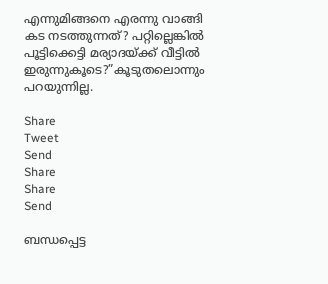എന്നുമിങ്ങനെ എരന്നു വാങ്ങി കട നടത്തുന്നത്? പറ്റില്ലെങ്കില്‍ പൂട്ടിക്കെട്ടി മര്യാദയ്‌ക്ക് വീട്ടില്‍ ഇരുന്നുകൂടെ?”കൂടുതലൊന്നും പറയുന്നില്ല.

Share
Tweet
Send
Share
Share
Send

ബന്ധപ്പെട്ട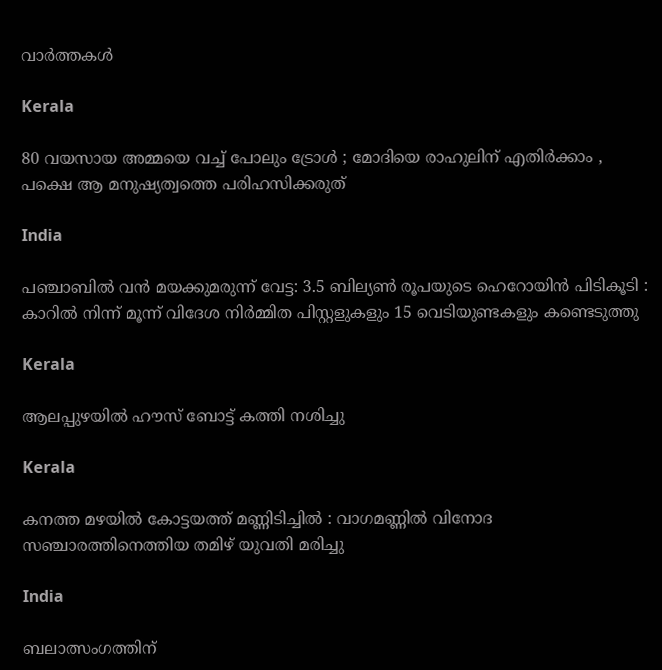വാര്‍ത്തകള്‍

Kerala

80 വയസായ അമ്മയെ വച്ച് പോലും ട്രോൾ ; മോദിയെ രാഹുലിന് എതിർക്കാം , പക്ഷെ ആ മനുഷ്യത്വത്തെ പരിഹസിക്കരുത്

India

പഞ്ചാബിൽ വൻ മയക്കുമരുന്ന് വേട്ട: 3.5 ബില്യൺ രൂപയുടെ ഹെറോയിൻ പിടികൂടി : കാറിൽ നിന്ന് മൂന്ന് വിദേശ നിർമ്മിത പിസ്റ്റളുകളും 15 വെടിയുണ്ടകളും കണ്ടെടുത്തു

Kerala

ആലപ്പുഴയില്‍ ഹൗസ് ബോട്ട് കത്തി നശിച്ചു

Kerala

കനത്ത മഴയിൽ കോട്ടയത്ത് മണ്ണിടിച്ചിൽ : വാഗമണ്ണിൽ വിനോദ സഞ്ചാരത്തിനെത്തിയ തമിഴ്‌ യുവതി മരിച്ചു

India

ബലാത്സംഗത്തിന്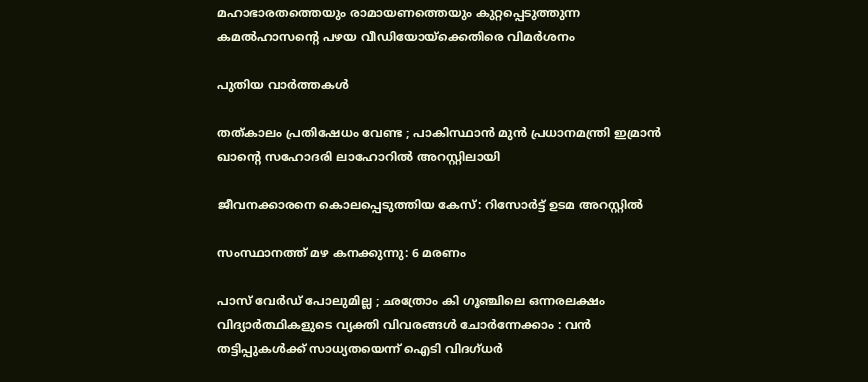മഹാഭാരതത്തെയും രാമായണത്തെയും കുറ്റപ്പെടുത്തുന്ന കമല്‍ഹാസന്റെ പഴയ വീഡിയോയ്‌ക്കെതിരെ വിമര്‍ശനം

പുതിയ വാര്‍ത്തകള്‍

തത്കാലം പ്രതിഷേധം വേണ്ട ; പാകിസ്ഥാൻ മുൻ പ്രധാനമന്ത്രി ഇമ്രാൻ ഖാന്റെ സഹോദരി ലാഹോറിൽ അറസ്റ്റിലായി

ജീവനക്കാരനെ കൊലപ്പെടുത്തിയ കേസ്: റിസോര്‍ട്ട് ഉടമ അറസ്റ്റില്‍

സംസ്ഥാനത്ത് മഴ കനക്കുന്നു: 6 മരണം

പാസ് വേർഡ് പോലുമില്ല ; ഛത്രോം കി ഗൂഞ്ചിലെ ഒന്നരലക്ഷം വിദ്യാർത്ഥികളുടെ വ്യക്തി വിവരങ്ങൾ ചോർന്നേക്കാം : വൻ തട്ടിപ്പുകൾക്ക് സാധ്യതയെന്ന് ഐടി വിദഗ്ധർ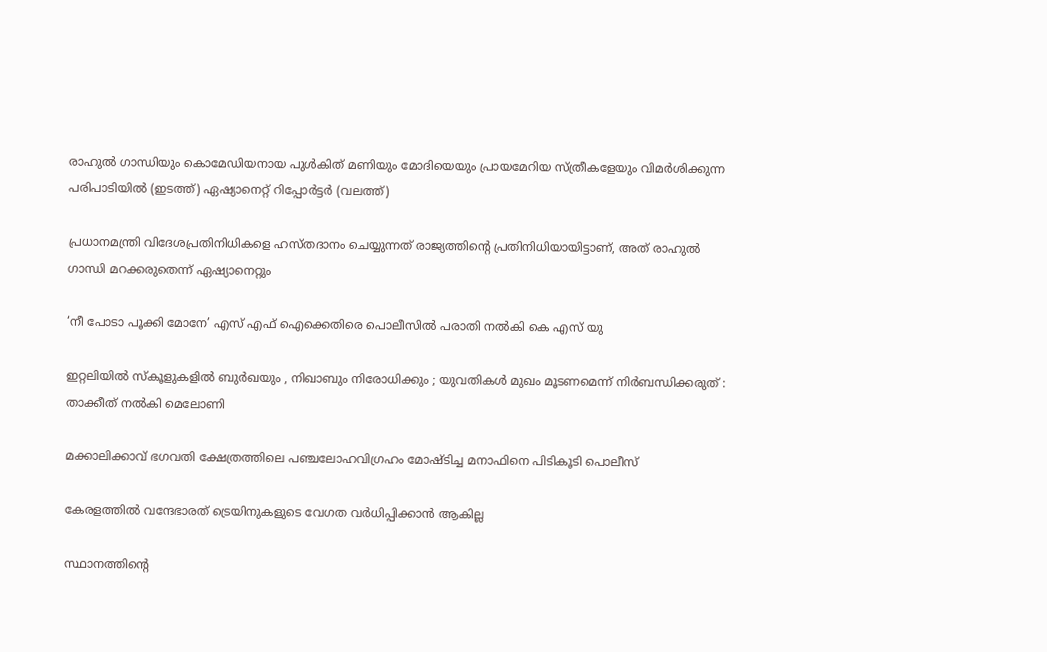രാഹുല്‍ ഗാന്ധിയും കൊമേഡിയനായ പുള്‍കിത് മണിയും മോദിയെയും പ്രായമേറിയ സ്ത്രീകളേയും വിമര്‍ശിക്കുന്ന പരിപാടിയില്‍ (ഇടത്ത്) ഏഷ്യാനെറ്റ് റിപ്പോര്‍ട്ടര്‍ (വലത്ത്)

പ്രധാനമന്ത്രി വിദേശപ്രതിനിധികളെ ഹസ്തദാനം ചെയ്യുന്നത് രാജ്യത്തിന്റെ പ്രതിനിധിയായിട്ടാണ്, അത് രാഹുല്‍ ഗാന്ധി മറക്കരുതെന്ന് ഏഷ്യാനെറ്റും

‘നീ പോടാ പൂക്കി മോനേ’ എസ് എഫ് ഐക്കെതിരെ പൊലീസില്‍ പരാതി നല്‍കി കെ എസ് യു

ഇറ്റലിയിൽ സ്കൂളുകളിൽ ബുർഖയും , നിഖാബും നിരോധിക്കും ; യുവതികൾ മുഖം മൂടണമെന്ന് നിർബന്ധിക്കരുത് : താക്കീത് നൽകി മെലോണി

മക്കാലിക്കാവ് ഭഗവതി ക്ഷേത്രത്തിലെ പഞ്ചലോഹവിഗ്രഹം മോഷ്ടിച്ച മനാഫിനെ പിടികൂടി പൊലീസ്

കേരളത്തില്‍ വന്ദേഭാരത് ട്രെയിനുകളുടെ വേഗത വര്‍ധിപ്പിക്കാന്‍ ആകില്ല

സ്ഥാനത്തിന്റെ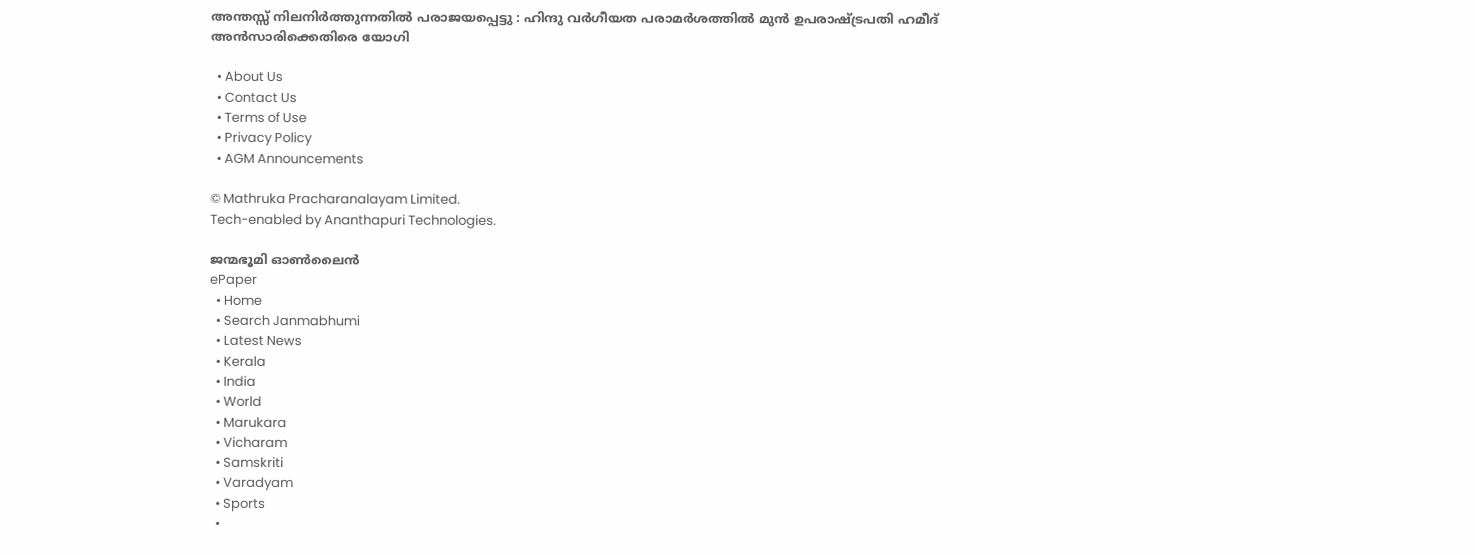അന്തസ്സ് നിലനിർത്തുന്നതിൽ പരാജയപ്പെട്ടു : ഹിന്ദു വർഗീയത പരാമർശത്തിൽ മുൻ ഉപരാഷ്‌ട്രപതി ഹമീദ് അൻസാരിക്കെതിരെ യോഗി

  • About Us
  • Contact Us
  • Terms of Use
  • Privacy Policy
  • AGM Announcements

© Mathruka Pracharanalayam Limited.
Tech-enabled by Ananthapuri Technologies.

ജന്മഭൂമി ഓണ്‍ലൈന്‍
ePaper
  • Home
  • Search Janmabhumi
  • Latest News
  • Kerala
  • India
  • World
  • Marukara
  • Vicharam
  • Samskriti
  • Varadyam
  • Sports
  •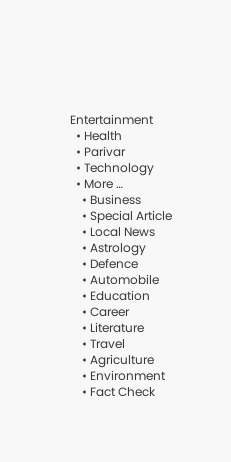Entertainment
  • Health
  • Parivar
  • Technology
  • More …
    • Business
    • Special Article
    • Local News
    • Astrology
    • Defence
    • Automobile
    • Education
    • Career
    • Literature
    • Travel
    • Agriculture
    • Environment
    • Fact Check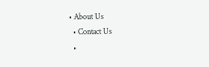• About Us
  • Contact Us
  •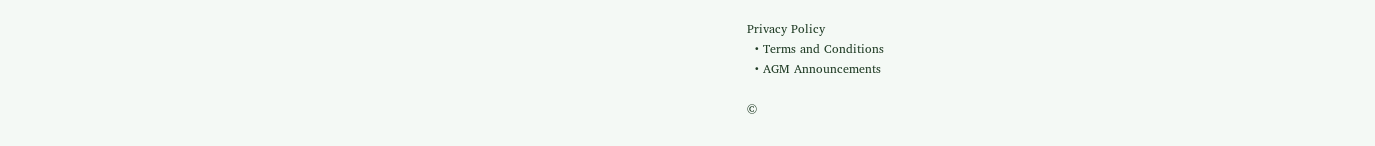Privacy Policy
  • Terms and Conditions
  • AGM Announcements

©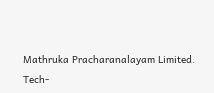Mathruka Pracharanalayam Limited.
Tech-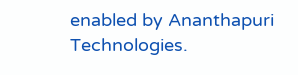enabled by Ananthapuri Technologies.